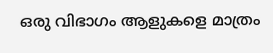ഒരു വിഭാഗം ആളുകളെ മാത്രം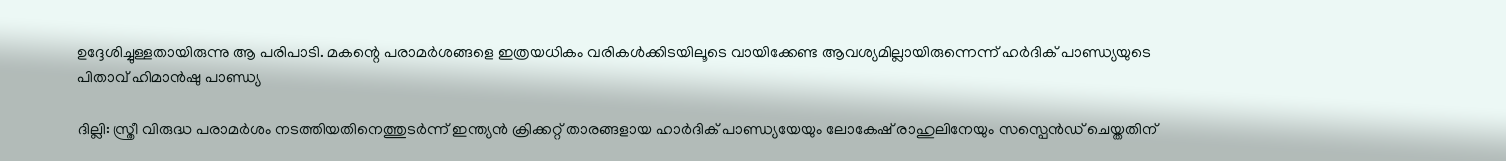ഉദ്ദേശിച്ചുള്ളതായിരുന്നു ആ പരിപാടി. മകന്റെ പരാമര്‍ശങ്ങളെ ഇത്രയധികം വരികള്‍ക്കിടയിലൂടെ വായിക്കേണ്ട ആവശ്യമില്ലായിരുന്നെന്ന് ഹര്‍ദിക് പാണ്ഡ്യയുടെ പിതാവ് ഹിമാന്‍ഷു പാണ്ഡ്യ

ദില്ലി: സ്ത്രീ വിരുദ്ധ പരാമര്‍ശം നടത്തിയതിനെത്തുടര്‍ന്ന് ഇന്ത്യന്‍ ക്രിക്കറ്റ് താരങ്ങളായ ഹാര്‍ദിക് പാണ്ഡ്യയേയും ലോകേഷ് രാഹുലിനേയും സസ്പെന്‍ഡ് ചെയ്തതിന്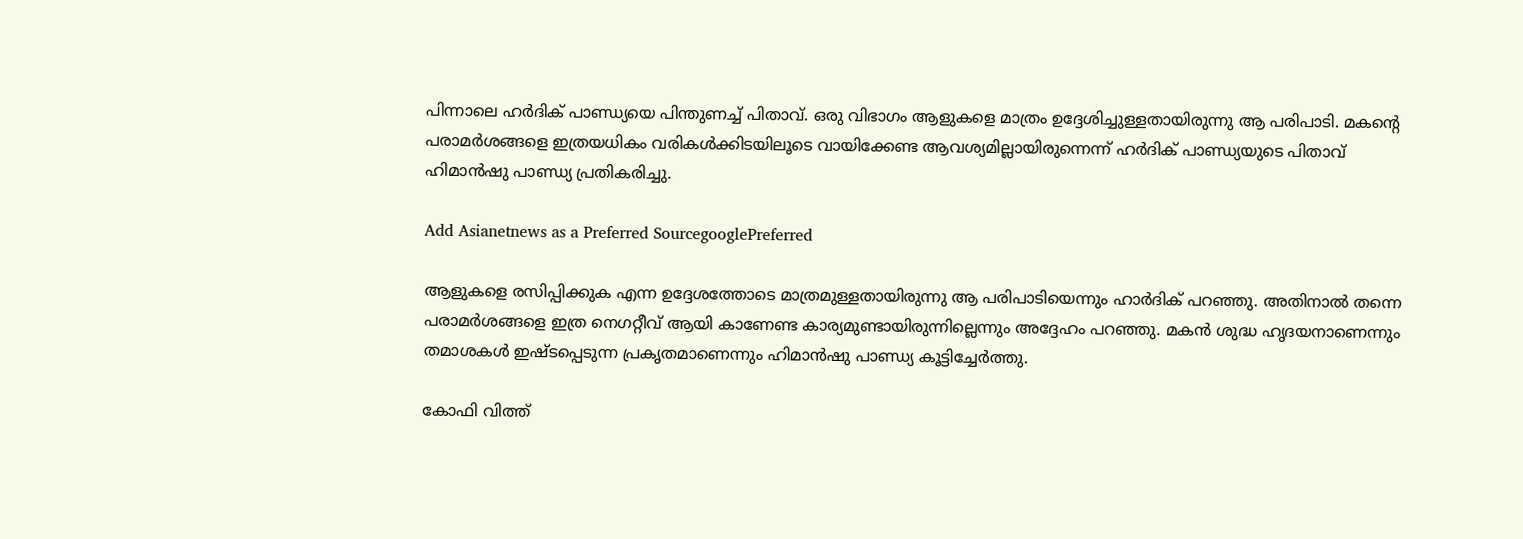പിന്നാലെ ഹര്‍ദിക് പാണ്ഡ്യയെ പിന്തുണച്ച് പിതാവ്. ഒരു വിഭാഗം ആളുകളെ മാത്രം ഉദ്ദേശിച്ചുള്ളതായിരുന്നു ആ പരിപാടി. മകന്റെ പരാമര്‍ശങ്ങളെ ഇത്രയധികം വരികള്‍ക്കിടയിലൂടെ വായിക്കേണ്ട ആവശ്യമില്ലായിരുന്നെന്ന് ഹര്‍ദിക് പാണ്ഡ്യയുടെ പിതാവ് ഹിമാന്‍ഷു പാണ്ഡ്യ പ്രതികരിച്ചു.

Add Asianetnews as a Preferred SourcegooglePreferred

ആളുകളെ രസിപ്പിക്കുക എന്ന ഉദ്ദേശത്തോടെ മാത്രമുള്ളതായിരുന്നു ആ പരിപാടിയെന്നും ഹാര്‍ദിക് പറഞ്ഞു. അതിനാല്‍ തന്നെ പരാമര്‍ശങ്ങളെ ഇത്ര നെഗറ്റീവ് ആയി കാണേണ്ട കാര്യമുണ്ടായിരുന്നില്ലെന്നും അദ്ദേഹം പറഞ്ഞു. മകന്‍ ശുദ്ധ ഹൃദയനാണെന്നും തമാശകള്‍ ഇഷ്ടപ്പെടുന്ന പ്രകൃതമാണെന്നും ഹിമാന്‍ഷു പാണ്ഡ്യ കൂട്ടിച്ചേര്‍ത്തു.

കോഫി വിത്ത്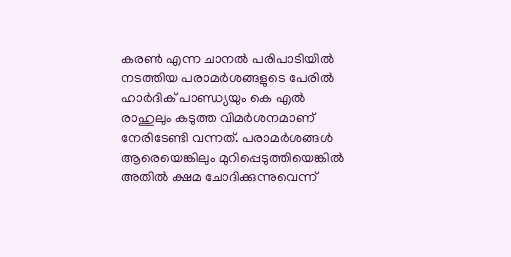കരണ്‍ എന്ന ചാനല്‍ പരിപാടിയില്‍ നടത്തിയ പരാമര്‍ശങ്ങളുടെ പേരില്‍ ഹാര്‍ദിക് പാണ്ഡ്യയും കെ എല്‍ രാഹുലും കടുത്ത വിമര്‍ശനമാണ് നേരിടേണ്ടി വന്നത്. പരാമര്‍ശങ്ങള്‍ ആരെയെങ്കിലും മുറിപ്പെടുത്തിയെങ്കില്‍ അതില്‍ ക്ഷമ ചോദിക്കുന്നുവെന്ന്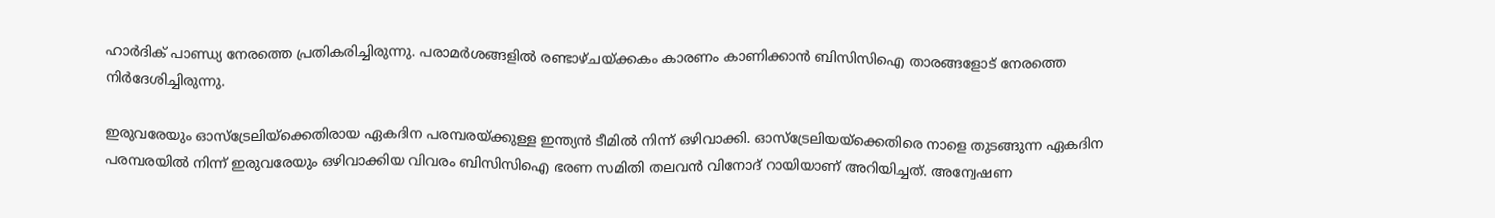ഹാര്‍ദിക് പാണ്ഡ്യ നേരത്തെ പ്രതികരിച്ചിരുന്നു. പരാമര്‍ശങ്ങളില്‍ രണ്ടാഴ്ചയ്ക്കകം കാരണം കാണിക്കാന്‍ ബിസിസിഐ താരങ്ങളോട് നേരത്തെ നിര്‍ദേശിച്ചിരുന്നു.

ഇരുവരേയും ഓസ്ട്രേലിയ്ക്കെതിരായ ഏകദിന പരമ്പരയ്ക്കുള്ള ഇന്ത്യന്‍ ടീമില്‍ നിന്ന് ഒഴിവാക്കി. ഓസ്ട്രേലിയയ്ക്കെതിരെ നാളെ തുടങ്ങുന്ന ഏകദിന പരമ്പരയില്‍ നിന്ന് ഇരുവരേയും ഒഴിവാക്കിയ വിവരം ബിസിസിഐ ഭരണ സമിതി തലവന്‍ വിനോദ് റായിയാണ് അറിയിച്ചത്. അന്വേഷണ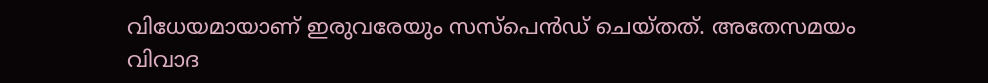വിധേയമായാണ് ഇരുവരേയും സസ്പെന്‍ഡ് ചെയ്തത്. അതേസമയം വിവാദ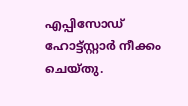എപ്പിസോഡ് ഹോട്ട്‌സ്റ്റാർ നീക്കം ചെയ്തു.